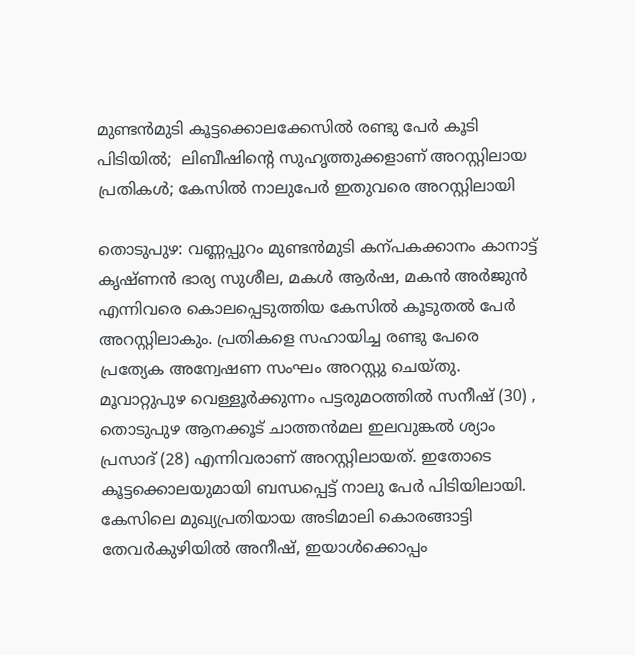മുണ്ടൻമുടി കൂട്ടക്കൊലക്കേസിൽ രണ്ടു പേർ കൂടി പിടിയിൽ;  ലിബീഷിന്‍റെ സുഹൃത്തുക്കളാണ് അറസ്റ്റിലായ പ്രതികൾ; കേസിൽ നാലുപേർ ഇതുവരെ അറസ്റ്റിലായി

തൊടുപുഴ: വണ്ണപ്പുറം മുണ്ടൻമുടി കന്പകക്കാനം കാനാട്ട് കൃഷ്ണൻ ഭാര്യ സുശീല, മകൾ ആർഷ, മകൻ അർജുൻ എന്നിവരെ കൊലപ്പെടുത്തിയ കേസിൽ കൂടുതൽ പേർ അറസ്റ്റിലാകും. പ്രതികളെ സഹായിച്ച രണ്ടു പേരെ പ്രത്യേക അന്വേഷണ സംഘം അറസ്റ്റു ചെയ്തു. മൂവാറ്റുപുഴ വെള്ളൂർക്കുന്നം പട്ടരുമഠത്തിൽ സനീഷ് (30) , തൊടുപുഴ ആനക്കൂട് ചാത്തൻമല ഇലവുങ്കൽ ശ്യാം പ്രസാദ് (28) എന്നിവരാണ് അറസ്റ്റിലായത്. ഇതോടെ കൂട്ടക്കൊലയുമായി ബന്ധപ്പെട്ട് നാലു പേർ പിടിയിലായി. കേസിലെ മുഖ്യപ്രതിയായ അടിമാലി കൊരങ്ങാട്ടി തേവർകുഴിയിൽ അനീഷ്, ഇയാൾക്കൊപ്പം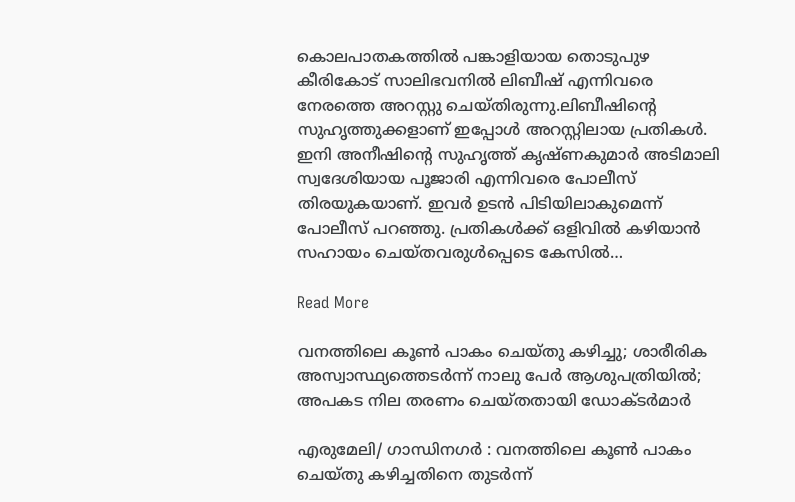കൊലപാതകത്തിൽ പങ്കാളിയായ തൊടുപുഴ കീരികോട് സാലിഭവനിൽ ലിബീഷ് എന്നിവരെ നേരത്തെ അറസ്റ്റു ചെയ്തിരുന്നു.ലിബീഷിന്‍റെ സുഹൃത്തുക്കളാണ് ഇപ്പോൾ അറസ്റ്റിലായ പ്രതികൾ. ഇനി അനീഷിന്‍റെ സുഹൃത്ത് കൃഷ്ണകുമാർ അടിമാലി സ്വദേശിയായ പൂജാരി എന്നിവരെ പോലീസ് തിരയുകയാണ്. ഇവർ ഉടൻ പിടിയിലാകുമെന്ന് പോലീസ് പറഞ്ഞു. പ്രതികൾക്ക് ഒളിവിൽ കഴിയാൻ സഹായം ചെയ്തവരുൾപ്പെടെ കേസിൽ…

Read More

വനത്തിലെ കൂൺ പാകം ചെയ്തു കഴിച്ചു; ശാരീരിക അസ്വാസ്ഥ്യത്തെടർന്ന് നാലു പേർ ആശുപത്രിയിൽ;  അപകട നില തരണം ചെയ്തതായി ഡോക്ടർമാർ

എരുമേലി/ ഗാന്ധിനഗർ : വനത്തിലെ കൂണ്‍ പാകം ചെയ്തു കഴിച്ചതിനെ തുടർന്ന്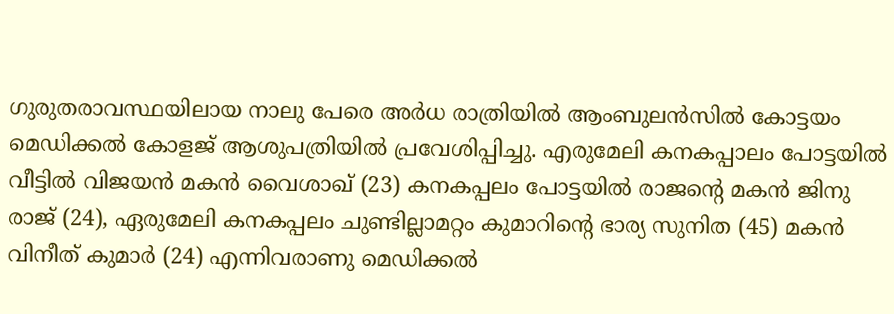ഗുരുതരാവസ്ഥയിലായ നാലു പേരെ അർധ രാത്രിയിൽ ആംബുലൻസിൽ കോട്ടയം മെഡിക്കൽ കോളജ് ആശുപത്രിയിൽ പ്രവേശിപ്പിച്ചു. എരുമേലി കനകപ്പാലം പോട്ടയിൽ വീട്ടിൽ വിജയൻ മകൻ വൈശാഖ് (23) കനകപ്പലം പോട്ടയിൽ രാജന്‍റെ മകൻ ജിനു രാജ് (24), ഏരുമേലി കനകപ്പലം ചുണ്ടില്ലാമറ്റം കുമാറിന്‍റെ ഭാര്യ സുനിത (45) മകൻ വിനീത് കുമാർ (24) എന്നിവരാണു മെഡിക്കൽ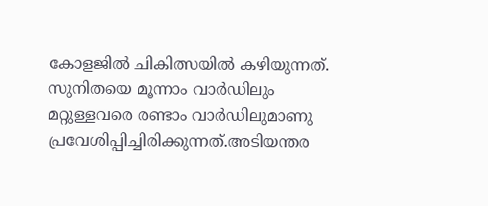കോളജിൽ ചികിത്സയിൽ കഴിയുന്നത്. സുനിതയെ മൂന്നാം വാർഡിലും മറ്റുള്ളവരെ രണ്ടാം വാർഡിലുമാണു പ്രവേശിപ്പിച്ചിരിക്കുന്നത്.അടിയന്തര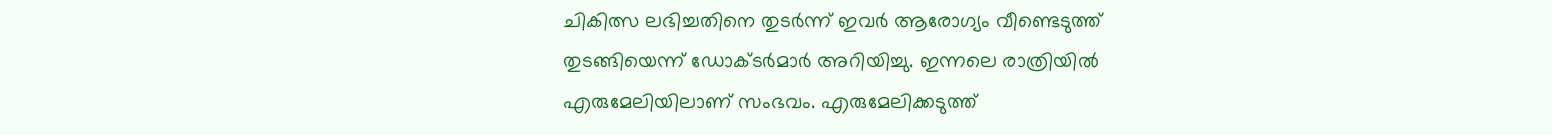ചികിത്സ ലഭിച്ചതിനെ തുടർന്ന് ഇവർ ആരോഗ്യം വീണ്ടെടുത്ത് തുടങ്ങിയെന്ന് ഡോക്ടർമാർ അറിയിച്ചു. ഇന്നലെ രാത്രിയിൽ എരുമേലിയിലാണ് സംഭവം. എരുമേലിക്കടുത്ത്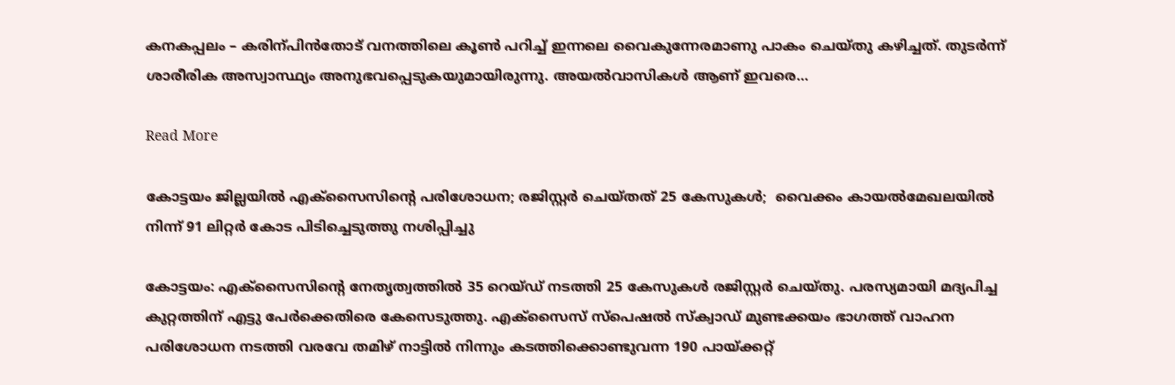കനകപ്പലം – കരിന്പിൻതോട് വനത്തിലെ കൂണ്‍ പറിച്ച് ഇന്നലെ വൈകുന്നേരമാണു പാകം ചെയ്തു കഴിച്ചത്. തുടർന്ന് ശാരീരിക അസ്വാസ്ഥ്യം അനുഭവപ്പെടുകയുമായിരുന്നു. അയൽവാസികൾ ആണ് ഇവരെ…

Read More

കോട്ടയം ജില്ലയിൽ എക്സൈസിന്‍റെ പരിശോധന; രജിസ്റ്റർ ചെയ്തത് 25 കേസുകൾ;  വൈക്കം കായൽമേഖലയിൽ നിന്ന് 91 ലിറ്റർ കോട പിടിച്ചെടുത്തു നശിപ്പിച്ചു

കോട്ടയം: എക്സൈസിന്‍റെ നേതൃത്വത്തിൽ 35 റെയ്ഡ് നടത്തി 25 കേസുകൾ രജിസ്റ്റർ ചെയ്തു. പരസ്യമായി മദ്യപിച്ച കുറ്റത്തിന് എട്ടു പേർക്കെതിരെ കേസെടുത്തു. എക്സൈസ് സ്പെഷൽ സ്ക്വാഡ് മുണ്ടക്കയം ഭാഗത്ത് വാഹന പരിശോധന നടത്തി വരവേ തമിഴ് നാട്ടിൽ നിന്നും കടത്തിക്കൊണ്ടുവന്ന 190 പായ്ക്കറ്റ്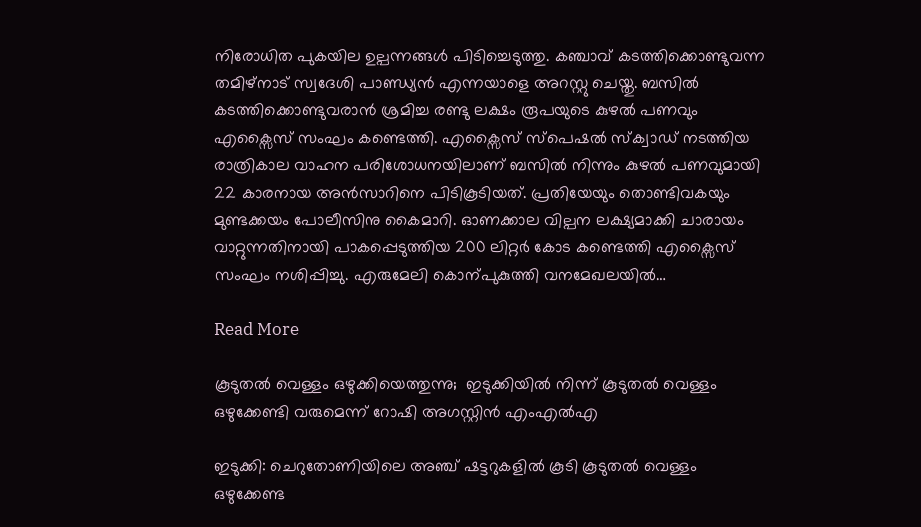നിരോധിത പുകയില ഉല്പന്നങ്ങൾ പിടിച്ചെടുത്തു. കഞ്ചാവ് കടത്തിക്കൊണ്ടുവന്ന തമിഴ്നാട് സ്വദേശി പാണ്ഡ്യൻ എന്നയാളെ അറസ്റ്റു ചെയ്തു. ബസിൽ കടത്തിക്കൊണ്ടുവരാൻ ശ്രമിച്ച രണ്ടു ലക്ഷം രൂപയുടെ കുഴൽ പണവും എക്സൈസ് സംഘം കണ്ടെത്തി. എക്സൈസ് സ്പെഷൽ സ്ക്വാഡ് നടത്തിയ രാത്രികാല വാഹന പരിശോധനയിലാണ് ബസിൽ നിന്നും കുഴൽ പണവുമായി 22 കാരനായ അൻസാറിനെ പിടികൂടിയത്. പ്രതിയേയും തൊണ്ടിവകയും മുണ്ടക്കയം പോലീസിനു കൈമാറി. ഓണക്കാല വില്പന ലക്ഷ്യമാക്കി ചാരായം വാറ്റുന്നതിനായി പാകപ്പെടുത്തിയ 200 ലിറ്റർ കോട കണ്ടെത്തി എക്സൈസ് സംഘം നശിപ്പിച്ചു. എരുമേലി കൊന്പുകുത്തി വനമേഖലയിൽ…

Read More

കൂടുതൽ വെള്ളം ഒഴുക്കിയെത്തുന്നു;  ഇടുക്കിയിൽ നിന്ന് കൂടുതൽ വെള്ളം ഒഴുക്കേണ്ടി വരുമെന്ന് റോഷി അഗസ്റ്റിൻ എംഎൽഎ

ഇടുക്കി: ചെറുതോണിയിലെ അഞ്ച് ഷട്ടറുകളിൽ കൂടി കൂടുതൽ വെള്ളം ഒഴുക്കേണ്ട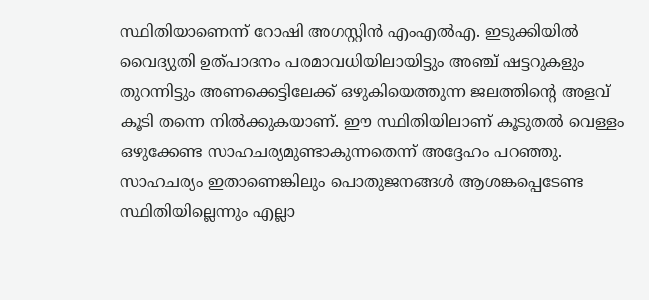സ്ഥിതിയാണെന്ന് റോഷി അഗസ്റ്റിൻ എംഎൽഎ. ഇടുക്കിയിൽ വൈദ്യുതി ഉത്പാദനം പരമാവധിയിലായിട്ടും അഞ്ച് ഷട്ടറുകളും തുറന്നിട്ടും അണക്കെട്ടിലേക്ക് ഒഴുകിയെത്തുന്ന ജലത്തിന്‍റെ അളവ് കൂടി തന്നെ നിൽക്കുകയാണ്. ഈ സ്ഥിതിയിലാണ് കൂടുതൽ വെള്ളം ഒഴുക്കേണ്ട സാഹചര്യമുണ്ടാകുന്നതെന്ന് അദ്ദേഹം പറഞ്ഞു. സാഹചര്യം ഇതാണെങ്കിലും പൊതുജനങ്ങൾ ആശങ്കപ്പെടേണ്ട സ്ഥിതിയില്ലെന്നും എല്ലാ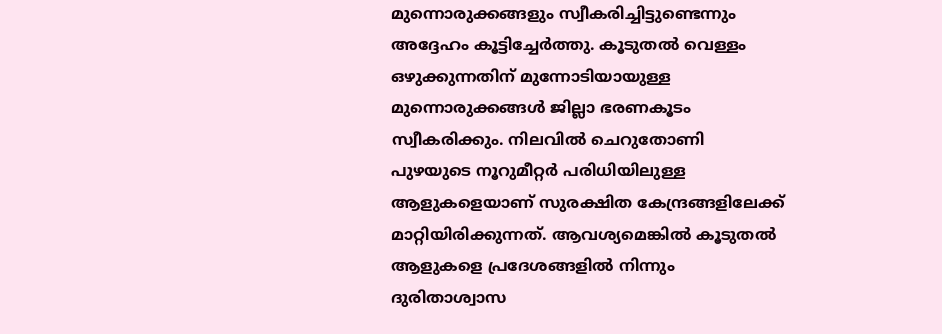മുന്നൊരുക്കങ്ങളും സ്വീകരിച്ചിട്ടുണ്ടെന്നും അദ്ദേഹം കൂട്ടിച്ചേർത്തു. കൂടുതൽ വെള്ളം ഒഴുക്കുന്നതിന് മുന്നോടിയായുള്ള മുന്നൊരുക്കങ്ങൾ ജില്ലാ ഭരണകൂടം സ്വീകരിക്കും. നിലവിൽ ചെറുതോണി പുഴയുടെ നൂറുമീറ്റർ പരിധിയിലുള്ള ആളുകളെയാണ് സുരക്ഷിത കേന്ദ്രങ്ങളിലേക്ക് മാറ്റിയിരിക്കുന്നത്. ആവശ്യമെങ്കിൽ കൂടുതൽ ആളുകളെ പ്രദേശങ്ങളിൽ നിന്നും ദുരിതാശ്വാസ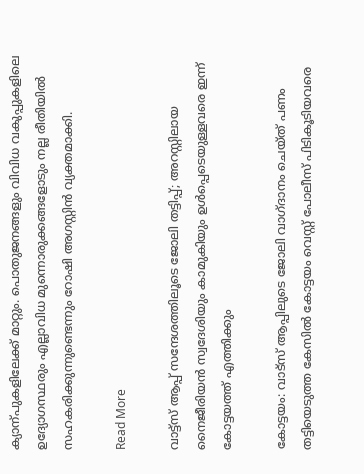ക്യാന്പുകളിലേക്ക് മാറ്റും. പൊതുജനങ്ങളും വിവിധ വകുപ്പുകളിലെ ഉദ്യോഗസ്ഥരും എല്ലാവിധ മുന്നൊരുക്കങ്ങളോടും നല്ല രീതിയിൽ സഹകരിക്കുന്നുണ്ടെന്നും റോഷി അഗസ്റ്റിൻ വ്യക്തമാക്കി.

Read More

വാട്ട്സ് ആപ്പ് സന്ദേശത്തിലൂടെ ജോലി തട്ടിപ്പ്; അറസ്റ്റിലായ നൈജീരിയൻ സ്വദേശിയും കാമുകിയും ഉൾപ്പെടെയുള്ളവരെ ഇന്ന് കോട്ടയത്ത് എത്തിക്കും

കോട്ടയം: വാട്സ് ആപ്പിലുടെ ജോലി വാഗ്ദാനം ചെയ്ത് പണം തട്ടിയെടുത്ത കേസിൽ കോട്ടയം വെസ്റ്റ് പോലീസ് പിടികൂടിയവരെ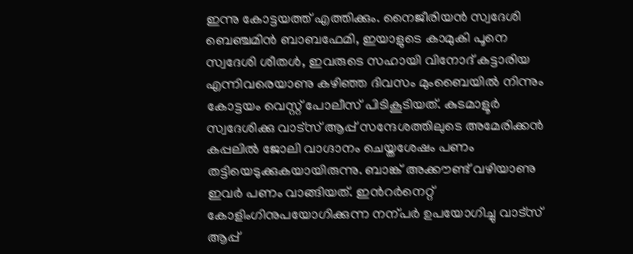ഇന്നു കോട്ടയത്ത് എത്തിക്കും. നൈജീരിയൻ സ്വദേശി ബെഞ്ചമിൻ ബാബഫേമി, ഇയാളുടെ കാമുകി പൂനെ സ്വദേശി ശീതൾ, ഇവരുടെ സഹായി വിനോദ് കട്ടാരിയ എന്നിവരെയാണു കഴിഞ്ഞ ദിവസം മുംബൈയിൽ നിന്നും കോട്ടയം വെസ്റ്റ് പോലീസ് പിടികൂടിയത്. കുടമാളൂർ സ്വദേശിക്കു വാട്സ് ആപ്പ് സന്ദേശത്തിലുടെ അമേരിക്കൻ കപ്പലിൽ ജോലി വാഗ്ദാനം ചെയ്തശേഷം പണം തട്ടിയെടുക്കുകയായിരുന്നു. ബാങ്ക് അക്കൗണ്ട് വഴിയാണു ഇവർ പണം വാങ്ങിയത്. ഇന്‍റർനെറ്റ് കോളിംഗിനുപയോഗിക്കുന്ന നന്പർ ഉപയോഗിച്ചു വാട്സ് ആപ്പ്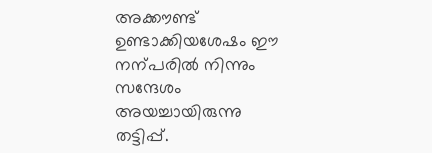അക്കൗണ്ട് ഉണ്ടാക്കിയശേഷം ഈ നന്പരിൽ നിന്നും സന്ദേശം അയച്ചായിരുന്നു തട്ടിപ്പ്.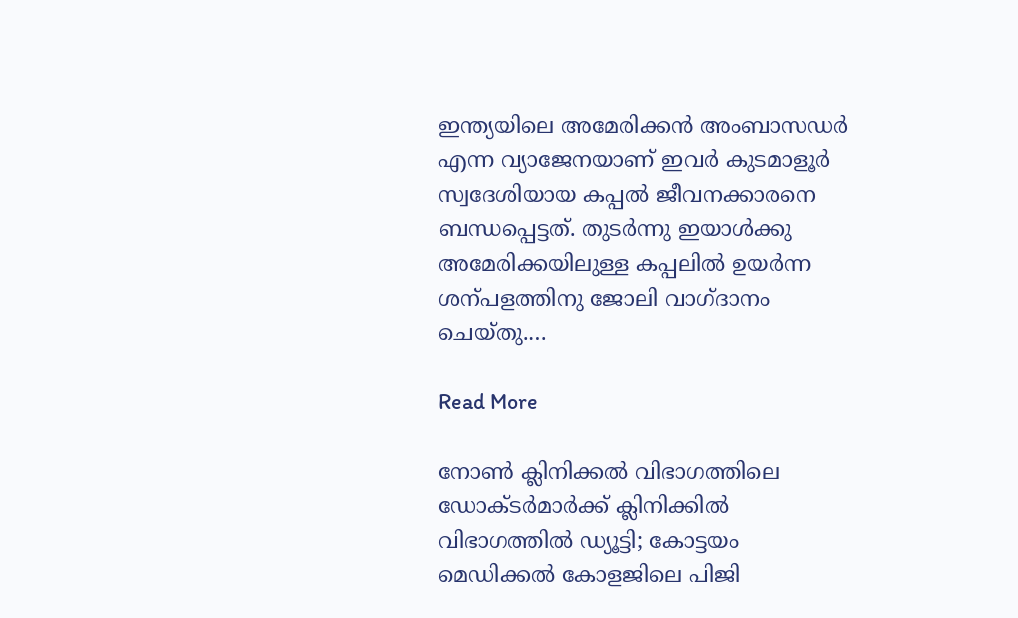ഇന്ത്യയിലെ അമേരിക്കൻ അംബാസഡർ എന്ന വ്യാജേനയാണ് ഇവർ കുടമാളൂർ സ്വദേശിയായ കപ്പൽ ജീവനക്കാരനെ ബന്ധപ്പെട്ടത്. തുടർന്നു ഇയാൾക്കു അമേരിക്കയിലുള്ള കപ്പലിൽ ഉയർന്ന ശന്പളത്തിനു ജോലി വാഗ്ദാനം ചെയ്തു.…

Read More

നോൺ ക്ലിനിക്കൽ വിഭാഗത്തിലെ ഡോക്ടർമാർക്ക് ക്ലിനിക്കിൽ വിഭാഗത്തിൽ ഡ്യൂട്ടി; കോട്ടയം മെഡിക്കൽ കോളജിലെ പിജി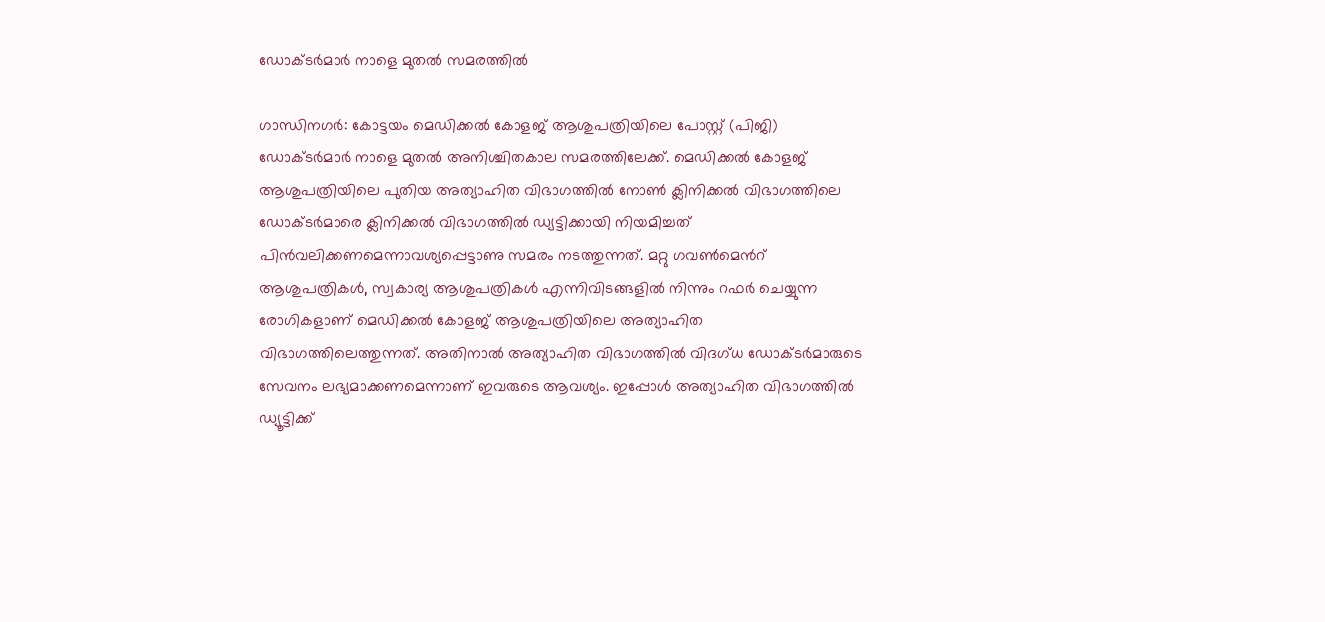ഡോക്ടർമാർ നാളെ മുതൽ സമരത്തിൽ

ഗാന്ധിനഗർ: കോട്ടയം മെഡിക്കൽ കോളജ് ആശുപത്രിയിലെ പോസ്റ്റ് (പിജി) ഡോക്ടർമാർ നാളെ മുതൽ അനിശ്ചിതകാല സമരത്തിലേക്ക്. മെഡിക്കൽ കോളജ് ആശുപത്രിയിലെ പുതിയ അത്യാഹിത വിഭാഗത്തിൽ നോണ്‍ ക്ലിനിക്കൽ വിഭാഗത്തിലെ ഡോക്ടർമാരെ ക്ലിനിക്കൽ വിഭാഗത്തിൽ ഡ്യട്ടിക്കായി നിയമിച്ചത് പിൻവലിക്കണമെന്നാവശ്യപ്പെട്ടാണു സമരം നടത്തുന്നത്. മറ്റു ഗവണ്‍മെന്‍റ് ആശുപത്രികൾ, സ്വകാര്യ ആശുപത്രികൾ എന്നിവിടങ്ങളിൽ നിന്നും റഫർ ചെയ്യുന്ന രോഗികളാണ് മെഡിക്കൽ കോളജ് ആശുപത്രിയിലെ അത്യാഹിത വിഭാഗത്തിലെത്തുന്നത്. അതിനാൽ അത്യാഹിത വിഭാഗത്തിൽ വിദഗ്ധ ഡോക്ടർമാരുടെ സേവനം ലഭ്യമാക്കണമെന്നാണ് ഇവരുടെ ആവശ്യം. ഇപ്പോൾ അത്യാഹിത വിഭാഗത്തിൽ ഡ്യൂട്ടിക്ക്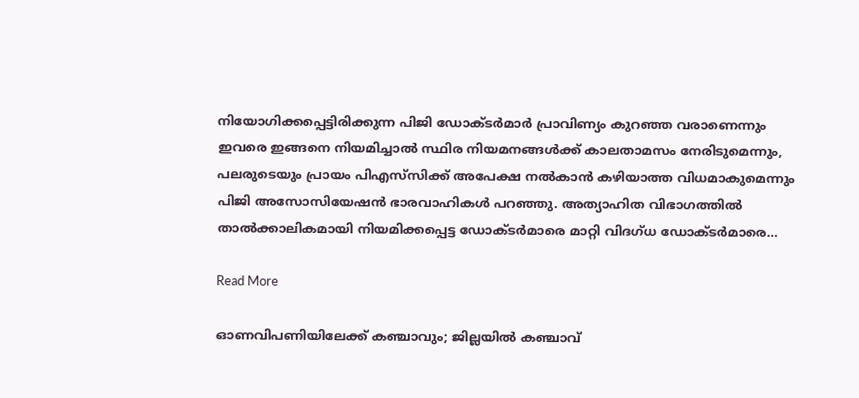നിയോഗിക്കപ്പെട്ടിരിക്കുന്ന പിജി ഡോക്ടർമാർ പ്രാവിണ്യം കുറഞ്ഞ വരാണെന്നും ഇവരെ ഇങ്ങനെ നിയമിച്ചാൽ സ്ഥിര നിയമനങ്ങൾക്ക് കാലതാമസം നേരിടുമെന്നും, പലരുടെയും പ്രായം പിഎസ്‌സിക്ക് അപേക്ഷ നൽകാൻ കഴിയാത്ത വിധമാകുമെന്നും പിജി അസോസിയേഷൻ ഭാരവാഹികൾ പറഞ്ഞു. അത്യാഹിത വിഭാഗത്തിൽ താൽക്കാലികമായി നിയമിക്കപ്പെട്ട ഡോക്ടർമാരെ മാറ്റി വിദഗ്ധ ഡോക്ടർമാരെ…

Read More

ഓണവിപണിയിലേക്ക് കഞ്ചാവും; ജില്ലയിൽ കഞ്ചാവ്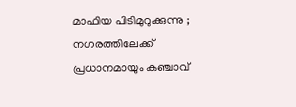മാഫിയ പിടിമുറുക്കുന്നു ;  നഗരത്തിലേക്ക് പ്രധാനമായും കഞ്ചാവ്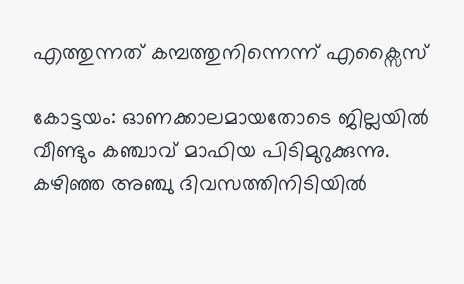എത്തുന്നത് കമ്പത്തുനിന്നെന്ന് എക്സൈസ്

കോട്ടയം: ഓണക്കാലമായതോടെ ജില്ലയിൽ വീണ്ടും കഞ്ചാവ് മാഫിയ പിടിമുറുക്കുന്നു. കഴിഞ്ഞ അഞ്ചു ദിവസത്തിനിടിയിൽ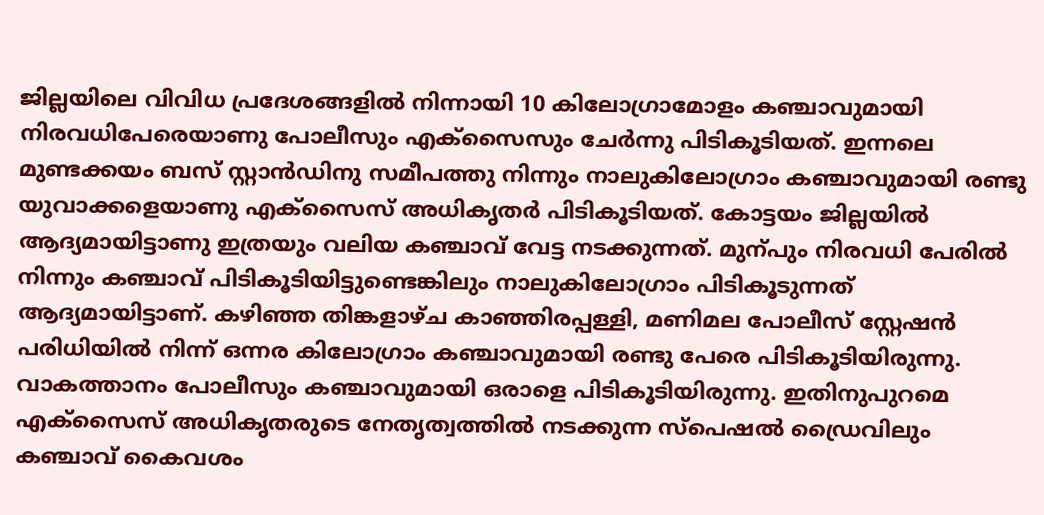ജില്ലയിലെ വിവിധ പ്രദേശങ്ങളിൽ നിന്നായി 10 കിലോഗ്രാമോളം കഞ്ചാവുമായി നിരവധിപേരെയാണു പോലീസും എക്സൈസും ചേർന്നു പിടികൂടിയത്. ഇന്നലെ മുണ്ടക്കയം ബസ് സ്റ്റാൻഡിനു സമീപത്തു നിന്നും നാലുകിലോഗ്രാം കഞ്ചാവുമായി രണ്ടു യുവാക്കളെയാണു എക്സൈസ് അധികൃതർ പിടികൂടിയത്. കോട്ടയം ജില്ലയിൽ ആദ്യമായിട്ടാണു ഇത്രയും വലിയ കഞ്ചാവ് വേട്ട നടക്കുന്നത്. മുന്പും നിരവധി പേരിൽ നിന്നും കഞ്ചാവ് പിടികൂടിയിട്ടുണ്ടെങ്കിലും നാലുകിലോഗ്രാം പിടികൂടുന്നത് ആദ്യമായിട്ടാണ്. കഴിഞ്ഞ തിങ്കളാഴ്ച കാഞ്ഞിരപ്പള്ളി, മണിമല പോലീസ് സ്റ്റേഷൻ പരിധിയിൽ നിന്ന് ഒന്നര കിലോഗ്രാം കഞ്ചാവുമായി രണ്ടു പേരെ പിടികൂടിയിരുന്നു. വാകത്താനം പോലീസും കഞ്ചാവുമായി ഒരാളെ പിടികൂടിയിരുന്നു. ഇതിനുപുറമെ എക്സൈസ് അധികൃതരുടെ നേതൃത്വത്തിൽ നടക്കുന്ന സ്പെഷൽ ഡ്രൈവിലും കഞ്ചാവ് കൈവശം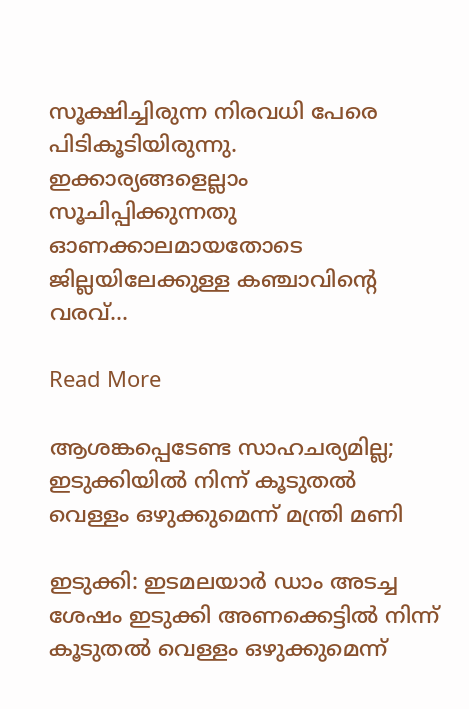സൂക്ഷിച്ചിരുന്ന നിരവധി പേരെ പിടികൂടിയിരുന്നു. ഇക്കാര്യങ്ങളെല്ലാം സൂചിപ്പിക്കുന്നതു ഓണക്കാലമായതോടെ ജില്ലയിലേക്കുള്ള കഞ്ചാവിന്‍റെ വരവ്…

Read More

ആശങ്കപ്പെടേണ്ട സാഹചര്യമില്ല; ഇടുക്കിയിൽ നിന്ന് കൂടുതൽ വെള്ളം ഒഴുക്കുമെന്ന് മന്ത്രി മണി

ഇടുക്കി: ഇടമലയാർ ഡാം അടച്ച ശേഷം ഇടുക്കി അണക്കെട്ടിൽ നിന്ന് കൂടുതൽ വെള്ളം ഒഴുക്കുമെന്ന്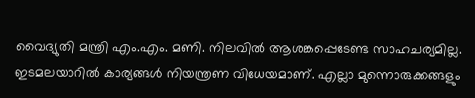വൈദ്യുതി ‌മന്ത്രി എം.എം. മണി. നിലവിൽ ആശങ്കപ്പെടേണ്ട സാഹചര്യമില്ല. ഇടമലയാറിൽ കാര്യങ്ങൾ നിയന്ത്രണ വിധേയമാണ്. എല്ലാ ‌‌‌മുന്നൊരുക്കങ്ങളും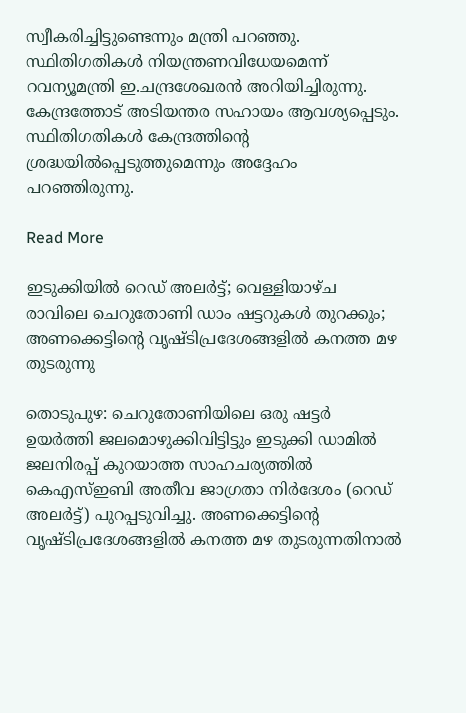സ്വീകരിച്ചിട്ടുണ്ടെന്നും മന്ത്രി പറഞ്ഞു. സ്ഥിതിഗതികൾ നിയന്ത്രണവിധേയമെന്ന് റവന്യൂമന്ത്രി ഇ.ചന്ദ്രശേഖരന്‍ അറിയിച്ചിരുന്നു. കേന്ദ്രത്തോട് അടിയന്തര സഹായം ആവശ്യപ്പെടും. സ്ഥിതിഗതികൾ കേന്ദ്രത്തിന്‍റെ ശ്രദ്ധയിൽപ്പെടുത്തുമെന്നും അദ്ദേഹം പറഞ്ഞിരുന്നു.

Read More

ഇടുക്കിയിൽ റെഡ് അലർട്ട്; വെള്ളിയാഴ്ച രാവിലെ ചെറുതോണി ഡാം ഷട്ടറുകൾ തുറക്കും; അണക്കെട്ടിന്‍റെ വൃഷ്ടിപ്രദേശങ്ങളിൽ കനത്ത മഴ തുടരുന്നു

തൊടുപുഴ: ചെറുതോണിയിലെ ഒരു ഷട്ടർ ഉയർത്തി ജലമൊഴുക്കിവിട്ടിട്ടും ഇടുക്കി ഡാമിൽ ജലനിരപ്പ് കുറയാത്ത സാഹചര്യത്തിൽ കെഎസ്ഇബി അതീവ ജാഗ്രതാ നിർദേശം (റെഡ് അലർട്ട്) പുറപ്പടുവിച്ചു. അണക്കെട്ടിന്‍റെ വൃഷ്ടിപ്രദേശങ്ങളിൽ കനത്ത മഴ തുടരുന്നതിനാൽ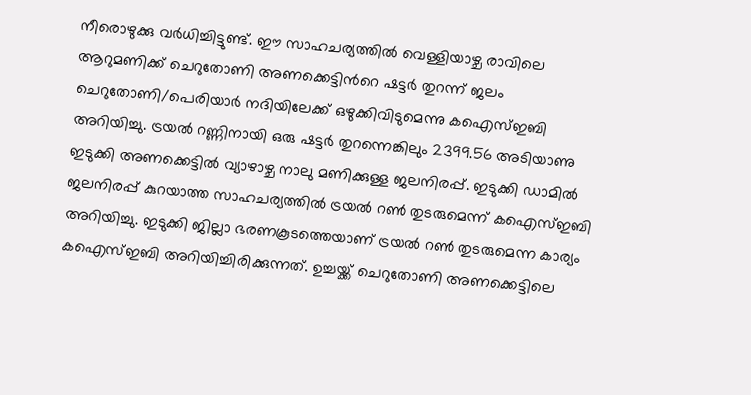നീരൊഴുക്കു വർധിച്ചിട്ടുണ്ട്. ഈ സാഹചര്യത്തിൽ വെള്ളിയാഴ്ച രാവിലെ ആറുമണിക്ക് ചെറുതോണി അണക്കെട്ടിന്‍റെ ഷട്ടർ തുറന്ന് ജലം ചെറുതോണി/പെരിയാർ നദിയിലേക്ക് ഒഴുക്കിവിടുമെന്നു കഐസ്ഇബി അറിയിച്ചു. ട്രയൽ റണ്ണിനായി ഒരു ഷട്ടർ തുറന്നെങ്കിലും 2399.56 അടിയാണു ഇടുക്കി അണക്കെട്ടിൽ വ്യാഴാഴ്ച നാലു മണിക്കുള്ള ജലനിരപ്പ്. ഇടുക്കി ഡാമിൽ ജലനിരപ്പ് കുറയാത്ത സാഹചര്യത്തിൽ ട്രയൽ റണ്‍ തുടരുമെന്ന് കഐസ്ഇബി അറിയിച്ചു. ഇടുക്കി ജില്ലാ ഭരണകൂടത്തെയാണ് ട്രയൽ റണ്‍ തുടരുമെന്ന കാര്യം കഐസ്ഇബി അറിയിച്ചിരിക്കുന്നത്. ഉച്ചയ്ക്ക് ചെറുതോണി അണക്കെട്ടിലെ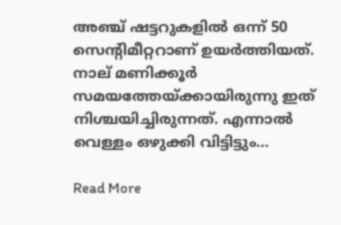അഞ്ച് ഷട്ടറുകളിൽ ഒന്ന് 50 സെന്‍റിമീറ്ററാണ് ഉയർത്തിയത്. നാല് മണിക്കൂർ സമയത്തേയ്ക്കായിരുന്നു ഇത് നിശ്ചയിച്ചിരുന്നത്. എന്നാൽ വെള്ളം ഒഴുക്കി വിട്ടിട്ടും…

Read More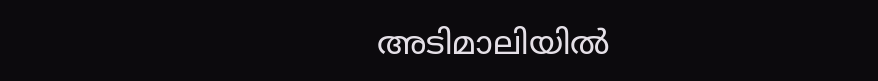അടിമാലിയില്‍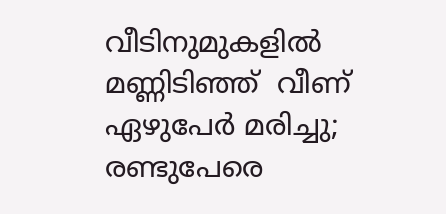വീടിനുമുകളിൽ   മണ്ണിടിഞ്ഞ്  വീണ് ഏഴുപേര്‍ മരിച്ചു;  രണ്ടുപേരെ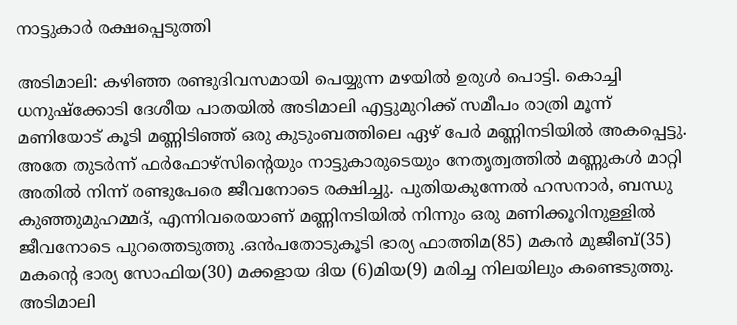നാട്ടുകാർ രക്ഷപ്പെടുത്തി

അടിമാലി: കഴിഞ്ഞ രണ്ടുദിവസമായി പെയ്യുന്ന മഴയില്‍ ഉരുള്‍ പൊട്ടി. കൊച്ചി ധനുഷ്‌ക്കോടി ദേശീയ പാതയില്‍ അടിമാലി എട്ടുമുറിക്ക് സമീപം രാത്രി മൂന്ന് മണിയോട് കൂടി മണ്ണിടിഞ്ഞ് ഒരു കുടുംബത്തിലെ ഏഴ് പേര്‍ മണ്ണിനടിയില്‍ അകപ്പെട്ടു. അതേ തുടര്‍ന്ന് ഫര്‍ഫോഴ്‌സിന്‍റെയും നാട്ടുകാരുടെയും നേതൃത്വത്തില്‍ മണ്ണുകള്‍ മാറ്റി അതില്‍ നിന്ന് രണ്ടുപേരെ ജീവനോടെ രക്ഷിച്ചു. പുതിയകുന്നേല്‍ ഹസനാര്‍, ബന്ധു കുഞ്ഞുമുഹമ്മദ്, എന്നിവരെയാണ് മണ്ണിനടിയില്‍ നിന്നും ഒരു മണിക്കൂറിനുള്ളില്‍ ജീവനോടെ പുറത്തെടുത്തു .ഒന്‍പതോടുകൂടി ഭാര്യ ഫാത്തിമ(85) മകന്‍ മുജീബ്(35) മകന്‍റെ ഭാര്യ സോഫിയ(30) മക്കളായ ദിയ (6)മിയ(9) മരിച്ച നിലയിലും കണ്ടെടുത്തു. അടിമാലി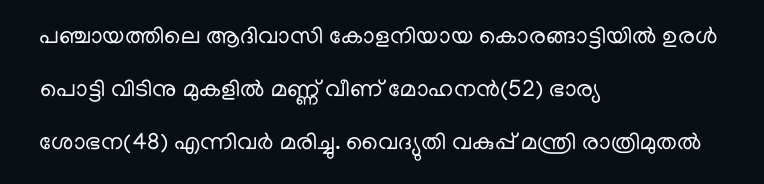പഞ്ചായത്തിലെ ആദിവാസി കോളനിയായ കൊരങ്ങാട്ടിയില്‍ ഉരള്‍ പൊട്ടി വിടിനു മുകളില്‍ മണ്ണ് വീണ് മോഹനന്‍(52) ഭാര്യ ശോഭന(48) എന്നിവര്‍ മരിച്ചു. വൈദ്യുതി വകുപ്പ് മന്ത്രി രാത്രിമുതല്‍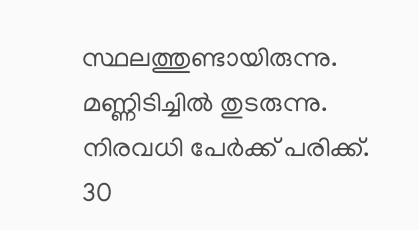സ്ഥലത്തുണ്ടായിരുന്നു. മണ്ണിടിച്ചില്‍ തുടരുന്നു. നിരവധി പേര്‍ക്ക് പരിക്ക്. 30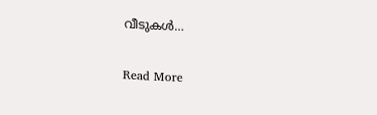വീടുകള്‍…

Read More